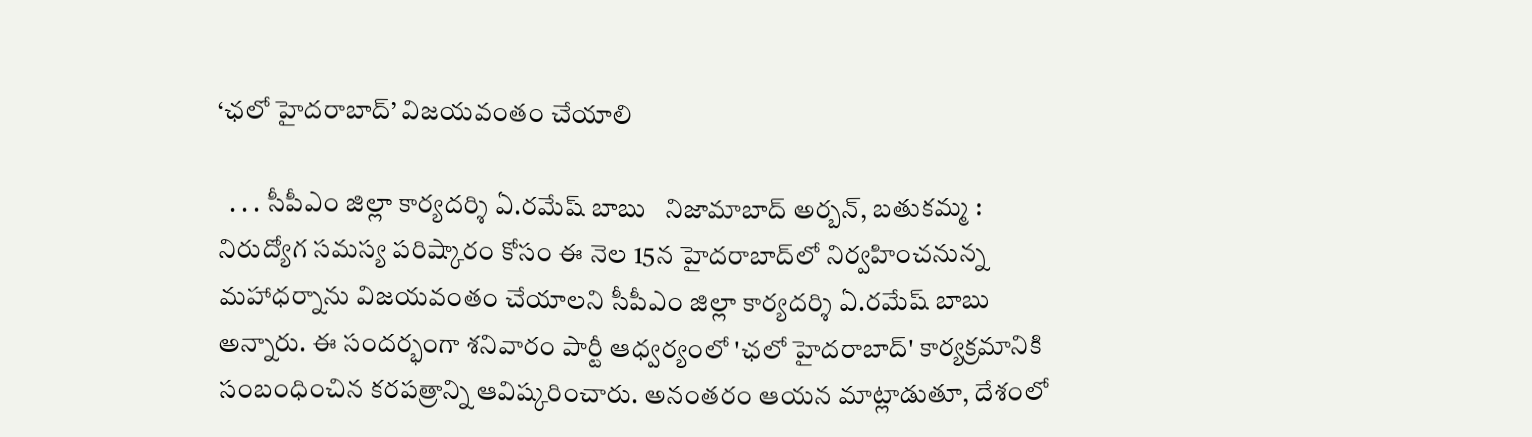‘ఛలో హైదరాబాద్’ విజయవంతం చేయాలి

  . . . సీపీఎం జిల్లా కార్యదర్శి ఏ.రమేష్ బాబు   నిజామాబాద్ అర్బన్, బతుకమ్మ :   నిరుద్యోగ సమస్య పరిష్కారం కోసం ఈ నెల 15న హైదరాబాద్‌లో నిర్వహించనున్న మహాధర్నాను విజయవంతం చేయాలని సీపీఎం జిల్లా కార్యదర్శి ఏ.రమేష్ బాబు అన్నారు. ఈ సందర్భంగా శనివారం పార్టీ ఆధ్వర్యంలో 'ఛలో హైదరాబాద్' కార్యక్రమానికి సంబంధించిన కరపత్రాన్ని ఆవిష్కరించారు. అనంతరం ఆయన మాట్లాడుతూ, దేశంలో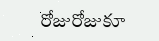రోజురోజుకూ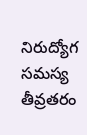నిరుద్యోగ సమస్య తీవ్రతరం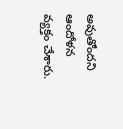అవుతోందని ఆందోళన వ్యక్తం చేశారు.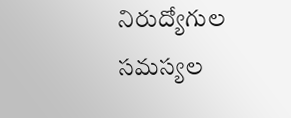నిరుద్యోగుల సమస్యల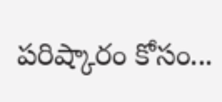పరిష్కారం కోసం...